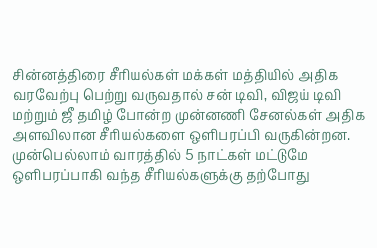சின்னத்திரை சீரியல்கள் மக்கள் மத்தியில் அதிக வரவேற்பு பெற்று வருவதால் சன் டிவி, விஜய் டிவி மற்றும் ஜீ தமிழ் போன்ற முன்னணி சேனல்கள் அதிக அளவிலான சீரியல்களை ஒளிபரப்பி வருகின்றன. முன்பெல்லாம் வாரத்தில் 5 நாட்கள் மட்டுமே ஒளிபரப்பாகி வந்த சீரியல்களுக்கு தற்போது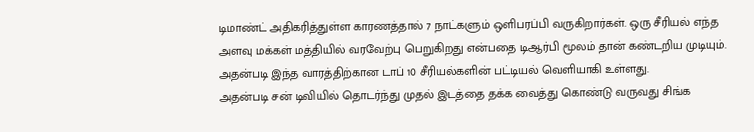டிமாண்ட் அதிகரித்துள்ள காரணத்தால் 7 நாட்களும் ஒளிபரப்பி வருகிறார்கள். ஒரு சீரியல் எந்த அளவு மக்கள் மத்தியில் வரவேற்பு பெறுகிறது என்பதை டிஆர்பி மூலம் தான் கண்டறிய முடியும். அதன்படி இந்த வாரத்திற்கான டாப் 10 சீரியல்களின் பட்டியல் வெளியாகி உள்ளது.
அதன்படி சன் டிவியில் தொடர்ந்து முதல் இடத்தை தக்க வைத்து கொண்டு வருவது சிங்க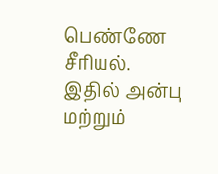பெண்ணே சீரியல். இதில் அன்பு மற்றும்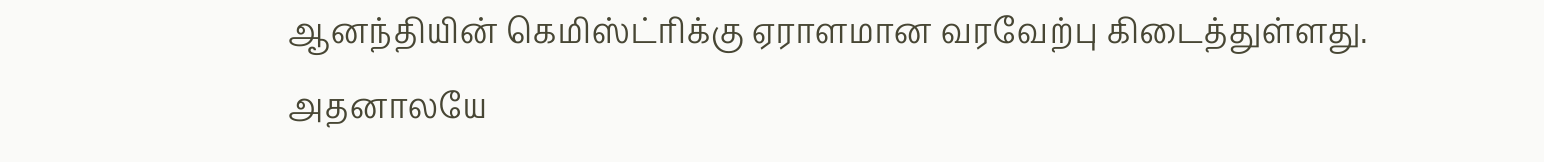ஆனந்தியின் கெமிஸ்ட்ரிக்கு ஏராளமான வரவேற்பு கிடைத்துள்ளது. அதனாலயே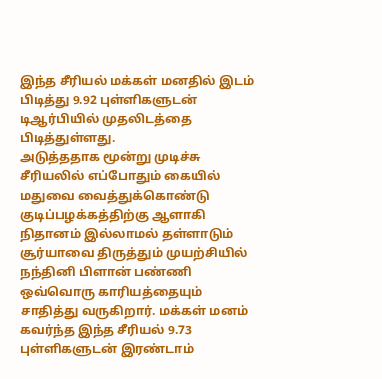இந்த சீரியல் மக்கள் மனதில் இடம் பிடித்து 9.92 புள்ளிகளுடன் டிஆர்பியில் முதலிடத்தை பிடித்துள்ளது.
அடுத்ததாக மூன்று முடிச்சு சீரியலில் எப்போதும் கையில் மதுவை வைத்துக்கொண்டு குடிப்பழக்கத்திற்கு ஆளாகி நிதானம் இல்லாமல் தள்ளாடும் சூர்யாவை திருத்தும் முயற்சியில் நந்தினி பிளான் பண்ணி ஒவ்வொரு காரியத்தையும் சாதித்து வருகிறார். மக்கள் மனம் கவர்ந்த இந்த சீரியல் 9.73 புள்ளிகளுடன் இரண்டாம்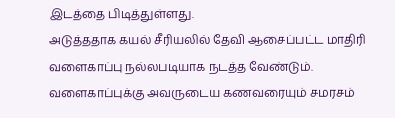இடத்தை பிடித்துள்ளது.
அடுத்ததாக கயல் சீரியலில் தேவி ஆசைப்பட்ட மாதிரி வளைகாப்பு நல்லபடியாக நடத்த வேண்டும். வளைகாப்புக்கு அவருடைய கணவரையும் சமரசம்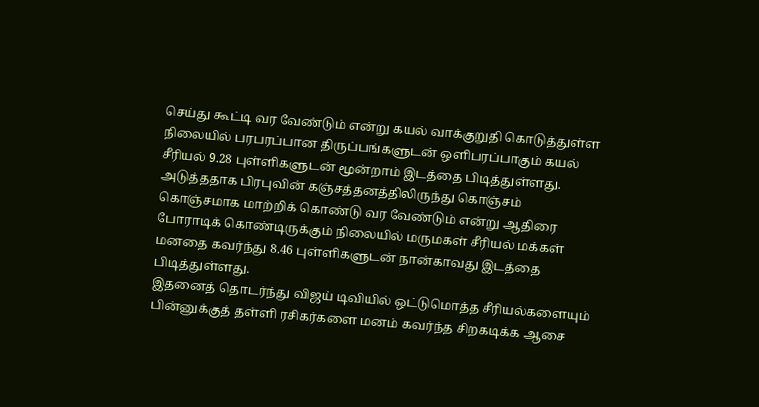செய்து கூட்டி வர வேண்டும் என்று கயல் வாக்குறுதி கொடுத்துள்ள நிலையில் பரபரப்பான திருப்பங்களுடன் ஒளிபரப்பாகும் கயல் சீரியல் 9.28 புள்ளிகளுடன் மூன்றாம் இடத்தை பிடித்துள்ளது.
அடுத்ததாக பிரபுவின் கஞ்சத்தனத்திலிருந்து கொஞ்சம் கொஞ்சமாக மாற்றிக் கொண்டு வர வேண்டும் என்று ஆதிரை போராடிக் கொண்டிருக்கும் நிலையில் மருமகள் சீரியல் மக்கள் மனதை கவர்ந்து 8.46 புள்ளிகளுடன் நான்காவது இடத்தை பிடித்துள்ளது.
இதனைத் தொடர்ந்து விஜய் டிவியில் ஒட்டுமொத்த சீரியல்களையும் பின்னுக்குத் தள்ளி ரசிகர்களை மனம் கவர்ந்த சிறகடிக்க ஆசை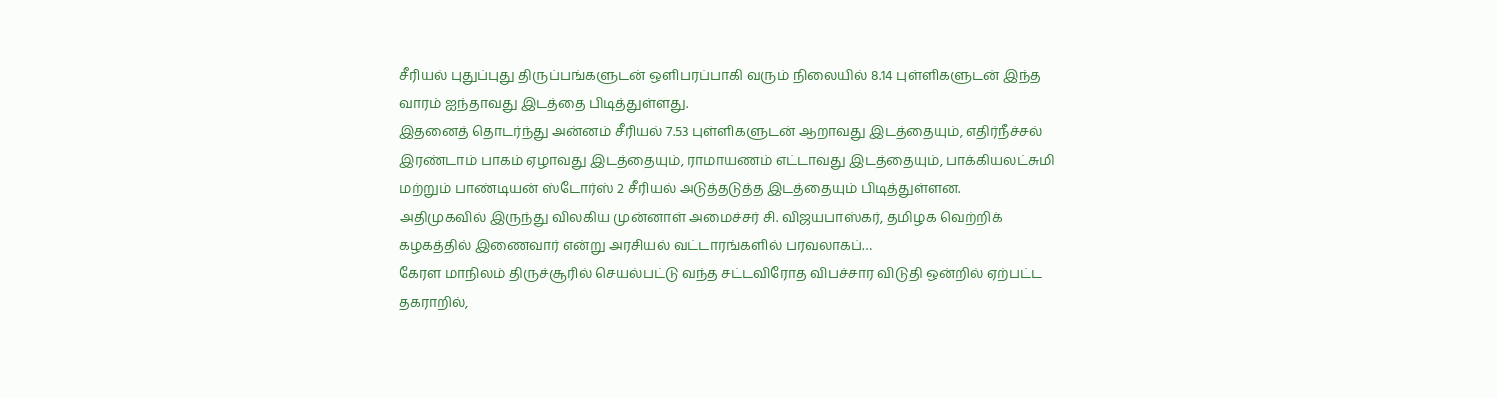சீரியல் புதுப்புது திருப்பங்களுடன் ஒளிபரப்பாகி வரும் நிலையில் 8.14 புள்ளிகளுடன் இந்த வாரம் ஐந்தாவது இடத்தை பிடித்துள்ளது.
இதனைத் தொடர்ந்து அன்னம் சீரியல் 7.53 புள்ளிகளுடன் ஆறாவது இடத்தையும், எதிர்நீச்சல் இரண்டாம் பாகம் ஏழாவது இடத்தையும், ராமாயணம் எட்டாவது இடத்தையும், பாக்கியலட்சுமி மற்றும் பாண்டியன் ஸ்டோர்ஸ் 2 சீரியல் அடுத்தடுத்த இடத்தையும் பிடித்துள்ளன.
அதிமுகவில் இருந்து விலகிய முன்னாள் அமைச்சர் சி. விஜயபாஸ்கர், தமிழக வெற்றிக் கழகத்தில் இணைவார் என்று அரசியல் வட்டாரங்களில் பரவலாகப்…
கேரள மாநிலம் திருச்சூரில் செயல்பட்டு வந்த சட்டவிரோத விபச்சார விடுதி ஒன்றில் ஏற்பட்ட தகராறில்,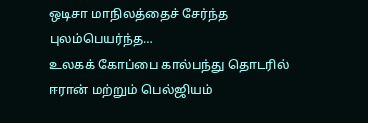ஒடிசா மாநிலத்தைச் சேர்ந்த புலம்பெயர்ந்த…
உலகக் கோப்பை கால்பந்து தொடரில் ஈரான் மற்றும் பெல்ஜியம்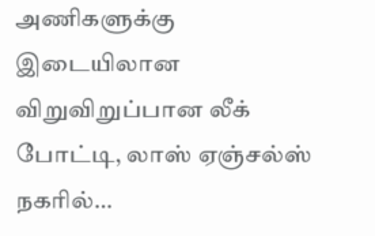அணிகளுக்கு இடையிலான விறுவிறுப்பான லீக் போட்டி, லாஸ் ஏஞ்சல்ஸ் நகரில்…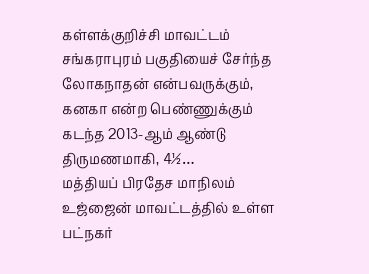கள்ளக்குறிச்சி மாவட்டம் சங்கராபுரம் பகுதியைச் சேர்ந்த லோகநாதன் என்பவருக்கும், கனகா என்ற பெண்ணுக்கும் கடந்த 2013-ஆம் ஆண்டு திருமணமாகி, 4½…
மத்தியப் பிரதேச மாநிலம் உஜ்ஜைன் மாவட்டத்தில் உள்ள பட்நகர்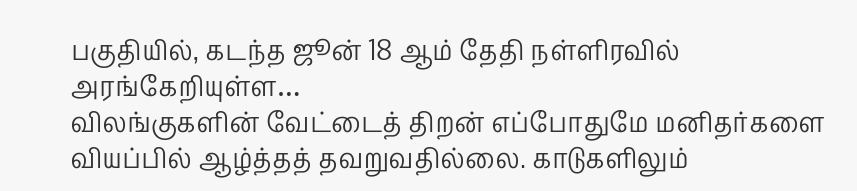பகுதியில், கடந்த ஜூன் 18 ஆம் தேதி நள்ளிரவில் அரங்கேறியுள்ள…
விலங்குகளின் வேட்டைத் திறன் எப்போதுமே மனிதர்களை வியப்பில் ஆழ்த்தத் தவறுவதில்லை. காடுகளிலும்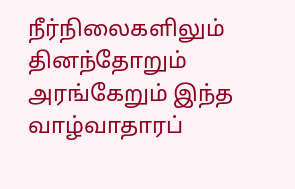நீர்நிலைகளிலும் தினந்தோறும் அரங்கேறும் இந்த வாழ்வாதாரப்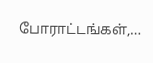போராட்டங்கள்,…